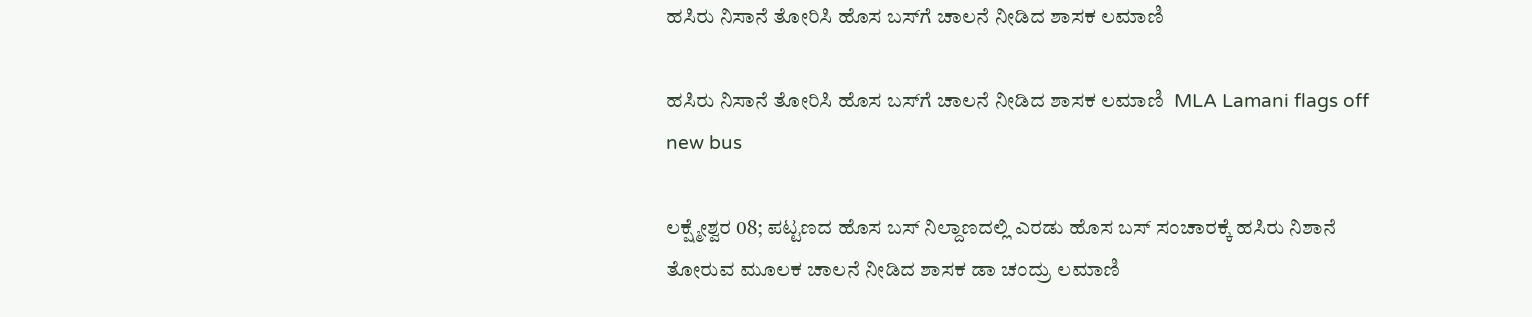ಹಸಿರು ನಿಸಾನೆ ತೋರಿಸಿ ಹೊಸ ಬಸ್‌ಗೆ ಚಾಲನೆ ನೀಡಿದ ಶಾಸಕ ಲಮಾಣಿ

ಹಸಿರು ನಿಸಾನೆ ತೋರಿಸಿ ಹೊಸ ಬಸ್‌ಗೆ ಚಾಲನೆ ನೀಡಿದ ಶಾಸಕ ಲಮಾಣಿ  MLA Lamani flags off new bus

ಲಕ್ಷ್ಮೇಶ್ವರ 08; ಪಟ್ಟಣದ ಹೊಸ ಬಸ್ ನಿಲ್ದಾಣದಲ್ಲಿ ಎರಡು ಹೊಸ ಬಸ್ ಸಂಚಾರಕ್ಕೆ ಹಸಿರು ನಿಶಾನೆ ತೋರುವ ಮೂಲಕ ಚಾಲನೆ ನೀಡಿದ ಶಾಸಕ ಡಾ ಚಂದ್ರು ಲಮಾಣಿ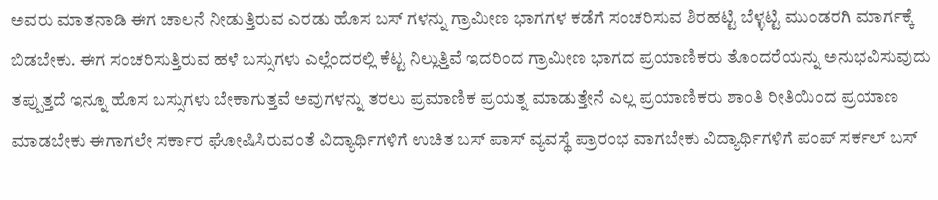ಅವರು ಮಾತನಾಡಿ ಈಗ ಚಾಲನೆ ನೀಡುತ್ತಿರುವ ಎರಡು ಹೊಸ ಬಸ್ ಗಳನ್ನು ಗ್ರಾಮೀಣ ಭಾಗಗಳ ಕಡೆಗೆ ಸಂಚರಿಸುವ ಶಿರಹಟ್ಟಿ ಬೆಳ್ಳಟ್ಟಿ ಮುಂಡರಗಿ ಮಾರ್ಗಕ್ಕೆ ಬಿಡಬೇಕು. ಈಗ ಸಂಚರಿಸುತ್ತಿರುವ ಹಳೆ ಬಸ್ಸುಗಳು ಎಲ್ಲೆಂದರಲ್ಲಿ ಕೆಟ್ಟ ನಿಲ್ಲುತ್ತಿವೆ ಇದರಿಂದ ಗ್ರಾಮೀಣ ಭಾಗದ ಪ್ರಯಾಣಿಕರು ತೊಂದರೆಯನ್ನು ಅನುಭವಿಸುವುದು ತಪ್ಪುತ್ತದೆ ಇನ್ನೂ ಹೊಸ ಬಸ್ಸುಗಳು ಬೇಕಾಗುತ್ತವೆ ಅವುಗಳನ್ನು ತರಲು ಪ್ರಮಾಣಿಕ ಪ್ರಯತ್ನ ಮಾಡುತ್ತೇನೆ ಎಲ್ಲ ಪ್ರಯಾಣಿಕರು ಶಾಂತಿ ರೀತಿಯಿಂದ ಪ್ರಯಾಣ ಮಾಡಬೇಕು ಈಗಾಗಲೇ ಸರ್ಕಾರ ಘೋಷಿಸಿರುವಂತೆ ವಿದ್ಯಾರ್ಥಿಗಳಿಗೆ ಉಚಿತ ಬಸ್ ಪಾಸ್ ವ್ಯವಸ್ಥೆ ಪ್ರಾರಂಭ ವಾಗಬೇಕು ವಿದ್ಯಾರ್ಥಿಗಳಿಗೆ ಪಂಪ್ ಸರ್ಕಲ್ ಬಸ್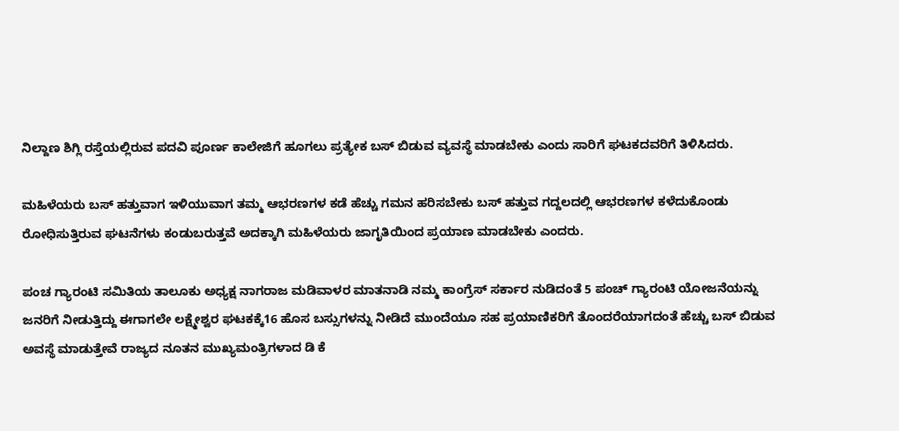ನಿಲ್ದಾಣ ಶಿಗ್ಲಿ ರಸ್ತೆಯಲ್ಲಿರುವ ಪದವಿ ಪೂರ್ಣ ಕಾಲೇಜಿಗೆ ಹೂಗಲು ಪ್ರತ್ಯೇಕ ಬಸ್ ಬಿಡುವ ವ್ಯವಸ್ಥೆ ಮಾಡಬೇಕು ಎಂದು ಸಾರಿಗೆ ಘಟಕದವರಿಗೆ ತಿಳಿಸಿದರು.

ಮಹಿಳೆಯರು ಬಸ್ ಹತ್ತುವಾಗ ಇಳಿಯುವಾಗ ತಮ್ಮ ಆಭರಣಗಳ ಕಡೆ ಹೆಚ್ಚು ಗಮನ ಹರಿಸಬೇಕು ಬಸ್ ಹತ್ತುವ ಗದ್ದಲದಲ್ಲಿ ಆಭರಣಗಳ ಕಳೆದುಕೊಂಡು ರೋಧಿಸುತ್ತಿರುವ ಘಟನೆಗಳು ಕಂಡುಬರುತ್ತವೆ ಅದಕ್ಕಾಗಿ ಮಹಿಳೆಯರು ಜಾಗೃತಿಯಿಂದ ಪ್ರಯಾಣ ಮಾಡಬೇಕು ಎಂದರು.

ಪಂಚ ಗ್ಯಾರಂಟಿ ಸಮಿತಿಯ ತಾಲೂಕು ಅಧ್ಯಕ್ಷ ನಾಗರಾಜ ಮಡಿವಾಳರ ಮಾತನಾಡಿ ನಮ್ಮ ಕಾಂಗ್ರೆಸ್ ಸರ್ಕಾರ ನುಡಿದಂತೆ 5 ಪಂಚ್ ಗ್ಯಾರಂಟಿ ಯೋಜನೆಯನ್ನು ಜನರಿಗೆ ನೀಡುತ್ತಿದ್ದು ಈಗಾಗಲೇ ಲಕ್ಷ್ಮೇಶ್ವರ ಘಟಕಕ್ಕೆ16 ಹೊಸ ಬಸ್ಸುಗಳನ್ನು ನೀಡಿದೆ ಮುಂದೆಯೂ ಸಹ ಪ್ರಯಾಣಿಕರಿಗೆ ತೊಂದರೆಯಾಗದಂತೆ ಹೆಚ್ಚು ಬಸ್ ಬಿಡುವ ಅವಸ್ಥೆ ಮಾಡುತ್ತೇವೆ ರಾಜ್ಯದ ನೂತನ ಮುಖ್ಯಮಂತ್ರಿಗಳಾದ ಡಿ ಕೆ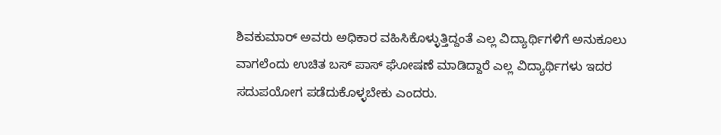ಶಿವಕುಮಾರ್ ಅವರು ಅಧಿಕಾರ ವಹಿಸಿಕೊಳ್ಳುತ್ತಿದ್ದಂತೆ ಎಲ್ಲ ವಿದ್ಯಾರ್ಥಿಗಳಿಗೆ ಅನುಕೂಲು ವಾಗಲೆಂದು ಉಚಿತ ಬಸ್ ಪಾಸ್ ಘೋಷಣೆ ಮಾಡಿದ್ದಾರೆ ಎಲ್ಲ ವಿದ್ಯಾರ್ಥಿಗಳು ಇದರ ಸದುಪಯೋಗ ಪಡೆದುಕೊಳ್ಳಬೇಕು ಎಂದರು.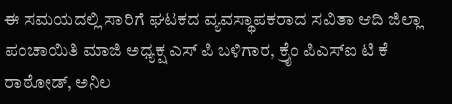ಈ ಸಮಯದಲ್ಲಿ ಸಾರಿಗೆ ಘಟಕದ ವ್ಯವಸ್ಥಾಪಕರಾದ ಸವಿತಾ ಆದಿ ಜಿಲ್ಲಾ ಪಂಚಾಯಿತಿ ಮಾಜಿ ಅಧ್ಯಕ್ಷ ಎಸ್ ಪಿ ಬಳಿಗಾರ, ಕ್ರೈಂ ಪಿಎಸ್‌ಐ ಟಿ ಕೆ ರಾಠೋಡ್, ಅನಿಲ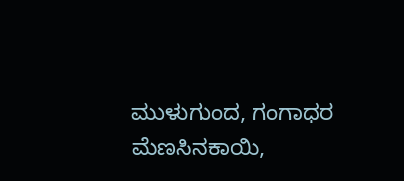ಮುಳುಗುಂದ, ಗಂಗಾಧರ ಮೆಣಸಿನಕಾಯಿ,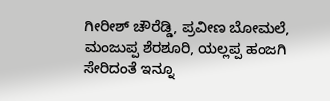ಗೀರೀಶ್ ಚೌರೆಡ್ಡಿ, ಪ್ರವೀಣ ಬೋಮಲೆ, ಮಂಜುಪ್ಪ ಶೆರಶೂರಿ, ಯಲ್ಲಪ್ಪ ಹಂಜಗಿ ಸೇರಿದಂತೆ ಇನ್ನೂ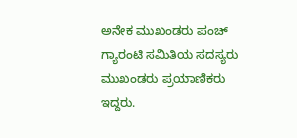ಅನೇಕ ಮುಖಂಡರು ಪಂಚ್ ಗ್ಯಾರಂಟಿ ಸಮಿತಿಯ ಸದಸ್ಯರು ಮುಖಂಡರು ಪ್ರಯಾಣಿಕರು ಇದ್ದರು.